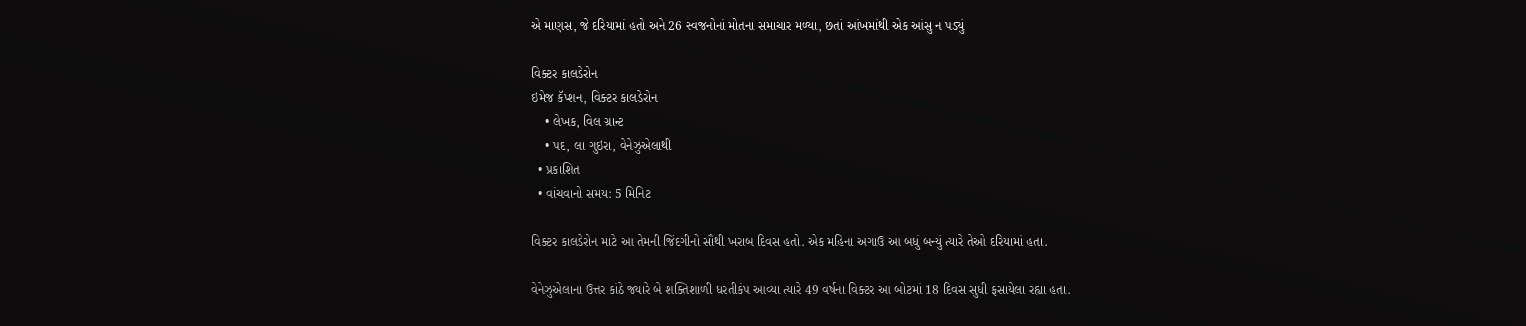એ માણસ, જે દરિયામાં હતો અને 26 સ્વજનોનાં મોતના સમાચાર મળ્યા, છતાં આંખમાંથી એક આંસુ ન પડ્યું

વિક્ટર કાલડેરોન
ઇમેજ કૅપ્શન, વિક્ટર કાલડેરોન
    • લેખક, વિલ ગ્રાન્ટ
    • પદ, લા ગુઇરા, વેનેઝુએલાથી
  • પ્રકાશિત
  • વાંચવાનો સમય: 5 મિનિટ

વિક્ટર કાલડેરોન માટે આ તેમની જિંદગીનો સૌથી ખરાબ દિવસ હતો. એક મહિના અગાઉ આ બધું બન્યું ત્યારે તેઓ દરિયામાં હતા.

વેનેઝુએલાના ઉત્તર કાંઠે જ્યારે બે શક્તિશાળી ધરતીકંપ આવ્યા ત્યારે 49 વર્ષના વિક્ટર આ બોટમાં 18 દિવસ સુધી ફસાયેલા રહ્યા હતા.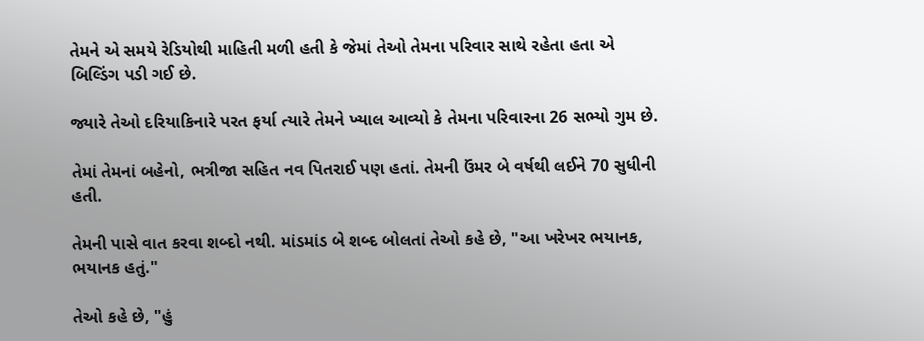તેમને એ સમયે રેડિયોથી માહિતી મળી હતી કે જેમાં તેઓ તેમના પરિવાર સાથે રહેતા હતા એ બિલ્ડિંગ પડી ગઈ છે.

જ્યારે તેઓ દરિયાકિનારે પરત ફર્યા ત્યારે તેમને ખ્યાલ આવ્યો કે તેમના પરિવારના 26 સભ્યો ગુમ છે.

તેમાં તેમનાં બહેનો, ભત્રીજા સહિત નવ પિતરાઈ પણ હતાં. તેમની ઉંમર બે વર્ષથી લઈને 70 સુધીની હતી.

તેમની પાસે વાત કરવા શબ્દો નથી. માંડમાંડ બે શબ્દ બોલતાં તેઓ કહે છે, "આ ખરેખર ભયાનક, ભયાનક હતું."

તેઓ કહે છે, "હું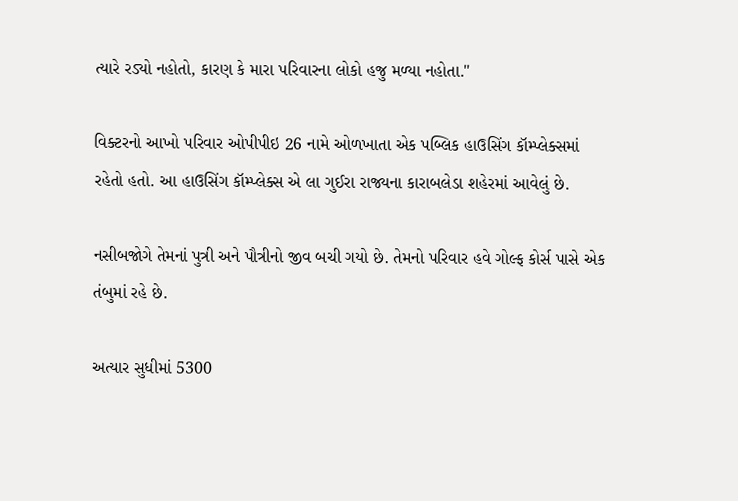ત્યારે રડ્યો નહોતો, કારણ કે મારા પરિવારના લોકો હજુ મળ્યા નહોતા."

વિક્ટરનો આખો પરિવાર ઓપીપીઇ 26 નામે ઓળખાતા એક પબ્લિક હાઉસિંગ કૉમ્પ્લેક્સમાં રહેતો હતો. આ હાઉસિંગ કૉમ્પ્લેક્સ એ લા ગુઈરા રાજ્યના કારાબલેડા શહેરમાં આવેલું છે.

નસીબજોગે તેમનાં પુત્રી અને પૌત્રીનો જીવ બચી ગયો છે. તેમનો પરિવાર હવે ગોલ્ફ કોર્સ પાસે એક તંબુમાં રહે છે.

અત્યાર સુધીમાં 5300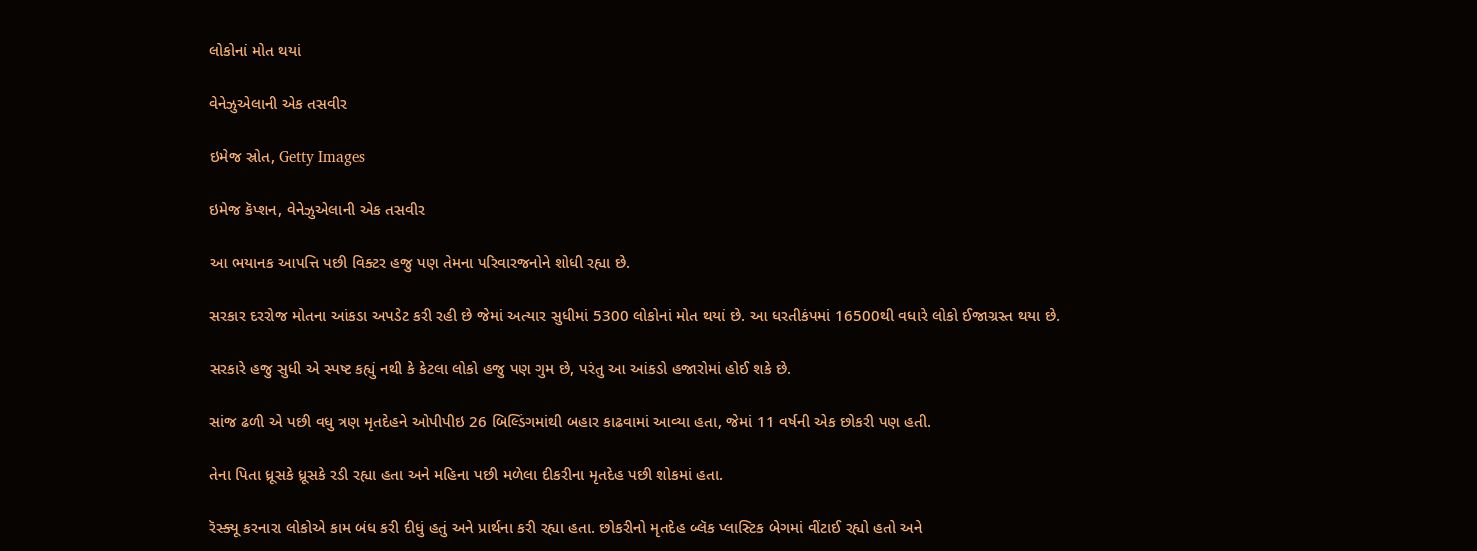લોકોનાં મોત થયાં

વેનેઝુએલાની એક તસવીર

ઇમેજ સ્રોત, Getty Images

ઇમેજ કૅપ્શન, વેનેઝુએલાની એક તસવીર

આ ભયાનક આપત્તિ પછી વિક્ટર હજુ પણ તેમના પરિવારજનોને શોધી રહ્યા છે.

સરકાર દરરોજ મોતના આંકડા અપડેટ કરી રહી છે જેમાં અત્યાર સુધીમાં 5300 લોકોનાં મોત થયાં છે. આ ધરતીકંપમાં 16500થી વધારે લોકો ઈજાગ્રસ્ત થયા છે.

સરકારે હજુ સુધી એ સ્પષ્ટ કહ્યું નથી કે કેટલા લોકો હજુ પણ ગુમ છે, પરંતુ આ આંકડો હજારોમાં હોઈ શકે છે.

સાંજ ઢળી એ પછી વધુ ત્રણ મૃતદેહને ઓપીપીઇ 26 બિલ્ડિંગમાંથી બહાર કાઢવામાં આવ્યા હતા, જેમાં 11 વર્ષની એક છોકરી પણ હતી.

તેના પિતા ધ્રૂસકે ધ્રૂસકે રડી રહ્યા હતા અને મહિના પછી મળેલા દીકરીના મૃતદેહ પછી શોકમાં હતા.

રૅસ્ક્યૂ કરનારા લોકોએ કામ બંધ કરી દીધું હતું અને પ્રાર્થના કરી રહ્યા હતા. છોકરીનો મૃતદેહ બ્લૅક પ્લાસ્ટિક બેગમાં વીંટાઈ રહ્યો હતો અને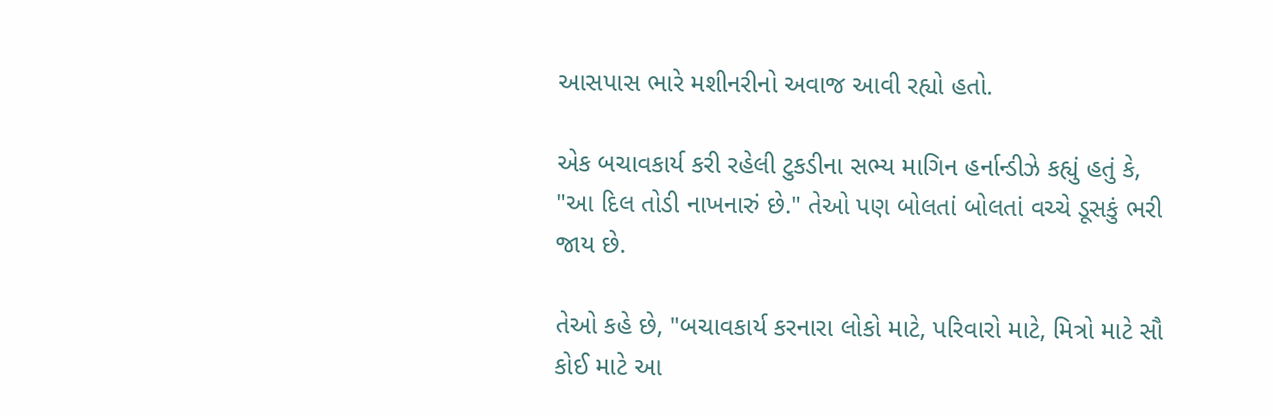આસપાસ ભારે મશીનરીનો અવાજ આવી રહ્યો હતો.

એક બચાવકાર્ય કરી રહેલી ટુકડીના સભ્ય માગિન હર્નાન્ડીઝે કહ્યું હતું કે, "આ દિલ તોડી નાખનારું છે." તેઓ પણ બોલતાં બોલતાં વચ્ચે ડૂસકું ભરી જાય છે.

તેઓ કહે છે, "બચાવકાર્ય કરનારા લોકો માટે, પરિવારો માટે, મિત્રો માટે સૌ કોઈ માટે આ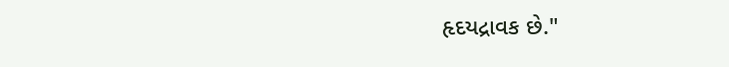હૃદયદ્રાવક છે."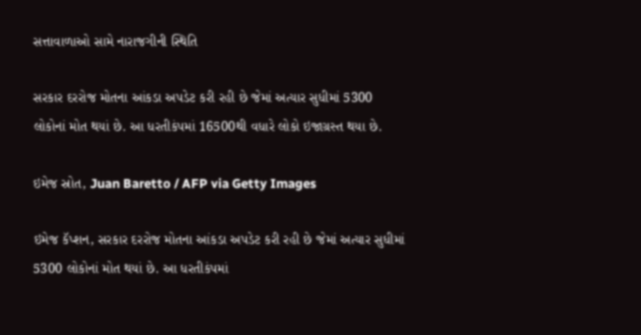સત્તાવાળાઓ સામે નારાજગીની સ્થિતિ

સરકાર દરરોજ મોતના આંકડા અપડેટ કરી રહી છે જેમાં અત્યાર સુધીમાં 5300 લોકોનાં મોત થયાં છે. આ ધરતીકંપમાં 16500થી વધારે લોકો ઇજાગ્રસ્ત થયા છે.

ઇમેજ સ્રોત, Juan Baretto / AFP via Getty Images

ઇમેજ કૅપ્શન, સરકાર દરરોજ મોતના આંકડા અપડેટ કરી રહી છે જેમાં અત્યાર સુધીમાં 5300 લોકોનાં મોત થયાં છે. આ ધરતીકંપમાં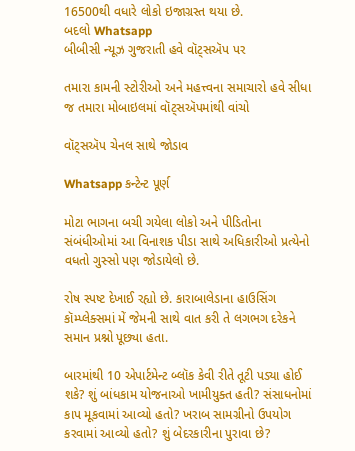16500થી વધારે લોકો ઇજાગ્રસ્ત થયા છે.
બદલો Whatsapp
બીબીસી ન્યૂઝ ગુજરાતી હવે વૉટ્સઍપ પર

તમારા કામની સ્ટોરીઓ અને મહત્ત્વના સમાચારો હવે સીધા જ તમારા મોબાઇલમાં વૉટ્સઍપમાંથી વાંચો

વૉટ્સઍપ ચેનલ સાથે જોડાવ

Whatsapp કન્ટેન્ટ પૂર્ણ

મોટા ભાગના બચી ગયેલા લોકો અને પીડિતોના સંબંધીઓમાં આ વિનાશક પીડા સાથે અધિકારીઓ પ્રત્યેનો વધતો ગુસ્સો પણ જોડાયેલો છે.

રોષ સ્પષ્ટ દેખાઈ રહ્યો છે. કારાબાલેડાના હાઉસિંગ કૉમ્પ્લેક્સમાં મેં જેમની સાથે વાત કરી તે લગભગ દરેકને સમાન પ્રશ્નો પૂછ્યા હતા.

બારમાંથી 10 એપાર્ટમેન્ટ બ્લૉક કેવી રીતે તૂટી પડ્યા હોઈ શકે? શું બાંધકામ યોજનાઓ ખામીયુક્ત હતી? સંસાધનોમાં કાપ મૂકવામાં આવ્યો હતો? ખરાબ સામગ્રીનો ઉપયોગ કરવામાં આવ્યો હતો? શું બેદરકારીના પુરાવા છે?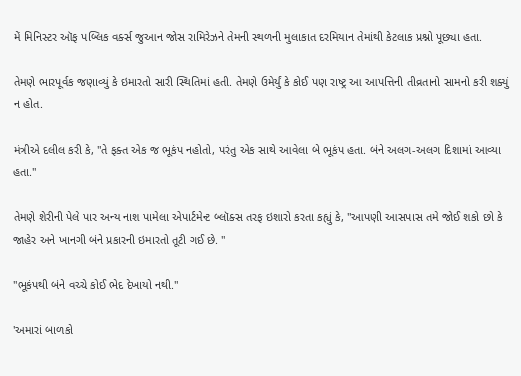મેં મિનિસ્ટર ઑફ પબ્લિક વર્ક્સ જુઆન જોસ રામિરેઝને તેમની સ્થળની મુલાકાત દરમિયાન તેમાંથી કેટલાક પ્રશ્નો પૂછ્યા હતા.

તેમણે ભારપૂર્વક જણાવ્યું કે ઇમારતો સારી સ્થિતિમાં હતી. તેમણે ઉમેર્યું કે કોઈ પણ રાષ્ટ્ર આ આપત્તિની તીવ્રતાનો સામનો કરી શક્યું ન હોત.

મંત્રીએ દલીલ કરી કે, "તે ફક્ત એક જ ભૂકંપ નહોતો, પરંતુ એક સાથે આવેલા બે ભૂકંપ હતા. બંને અલગ-અલગ દિશામાં આવ્યા હતા."

તેમણે શેરીની પેલે પાર અન્ય નાશ પામેલા એપાર્ટમેન્ટ બ્લૉક્સ તરફ ઇશારો કરતા કહ્યું કે, "આપણી આસપાસ તમે જોઈ શકો છો કે જાહેર અને ખાનગી બંને પ્રકારની ઇમારતો તૂટી ગઈ છે. "

"ભૂકંપથી બંને વચ્ચે કોઈ ભેદ દેખાયો નથી."

'અમારાં બાળકો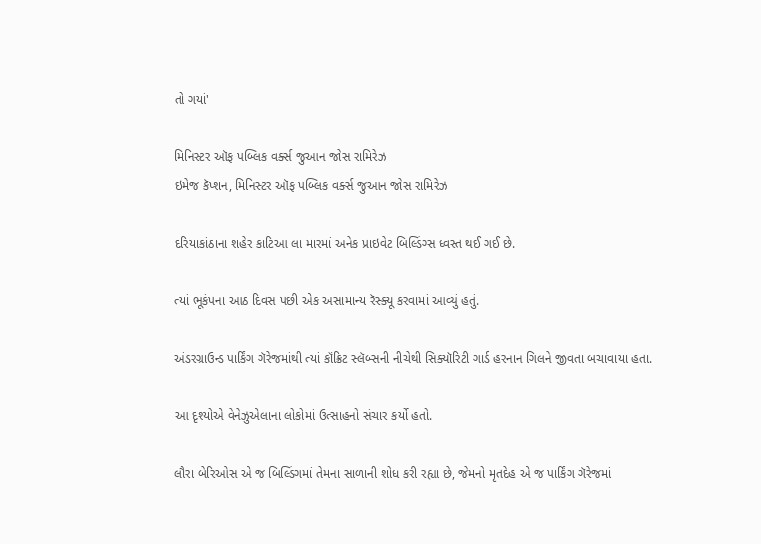તો ગયાં'

મિનિસ્ટર ઑફ પબ્લિક વર્ક્સ જુઆન જોસ રામિરેઝ
ઇમેજ કૅપ્શન, મિનિસ્ટર ઑફ પબ્લિક વર્ક્સ જુઆન જોસ રામિરેઝ

દરિયાકાંઠાના શહેર કાટિઆ લા મારમાં અનેક પ્રાઇવેટ બિલ્ડિંગ્સ ધ્વસ્ત થઈ ગઈ છે.

ત્યાં ભૂકંપના આઠ દિવસ પછી એક અસામાન્ય રૅસ્ક્યૂ કરવામાં આવ્યું હતું.

અંડરગ્રાઉન્ડ પાર્કિંગ ગૅરેજમાંથી ત્યાં કૉંક્રિટ સ્લૅબ્સની નીચેથી સિક્યૉરિટી ગાર્ડ હરનાન ગિલને જીવતા બચાવાયા હતા.

આ દૃશ્યોએ વેનેઝુએલાના લોકોમાં ઉત્સાહનો સંચાર કર્યો હતો.

લૌરા બેરિઓસ એ જ બિલ્ડિંગમાં તેમના સાળાની શોધ કરી રહ્યા છે, જેમનો મૃતદેહ એ જ પાર્કિંગ ગૅરેજમાં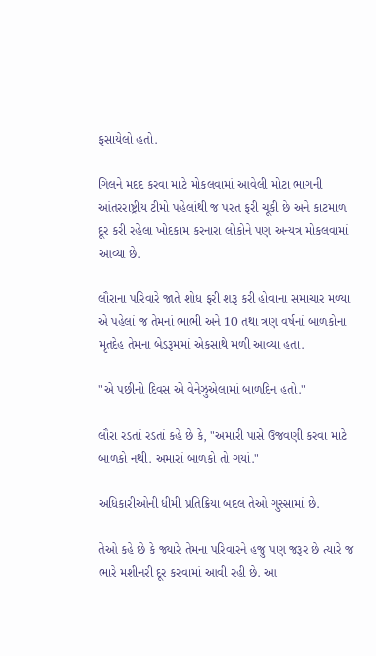ફસાયેલો હતો.

ગિલને મદદ કરવા માટે મોકલવામાં આવેલી મોટા ભાગની આંતરરાષ્ટ્રીય ટીમો પહેલાંથી જ પરત ફરી ચૂકી છે અને કાટમાળ દૂર કરી રહેલા ખોદકામ કરનારા લોકોને પણ અન્યત્ર મોકલવામાં આવ્યા છે.

લૌરાના પરિવારે જાતે શોધ ફરી શરૂ કરી હોવાના સમાચાર મળ્યા એ પહેલાં જ તેમનાં ભાભી અને 10 તથા ત્રણ વર્ષનાં બાળકોના મૃતદેહ તેમના બેડરૂમમાં એકસાથે મળી આવ્યા હતા.

"એ પછીનો દિવસ એ વેનેઝુએલામાં બાળદિન હતો."

લૌરા રડતાં રડતાં કહે છે કે, "અમારી પાસે ઉજવણી કરવા માટે બાળકો નથી. અમારાં બાળકો તો ગયાં."

અધિકારીઓની ધીમી પ્રતિક્રિયા બદલ તેઓ ગુસ્સામાં છે.

તેઓ કહે છે કે જ્યારે તેમના પરિવારને હજુ પણ જરૂર છે ત્યારે જ ભારે મશીનરી દૂર કરવામાં આવી રહી છે. આ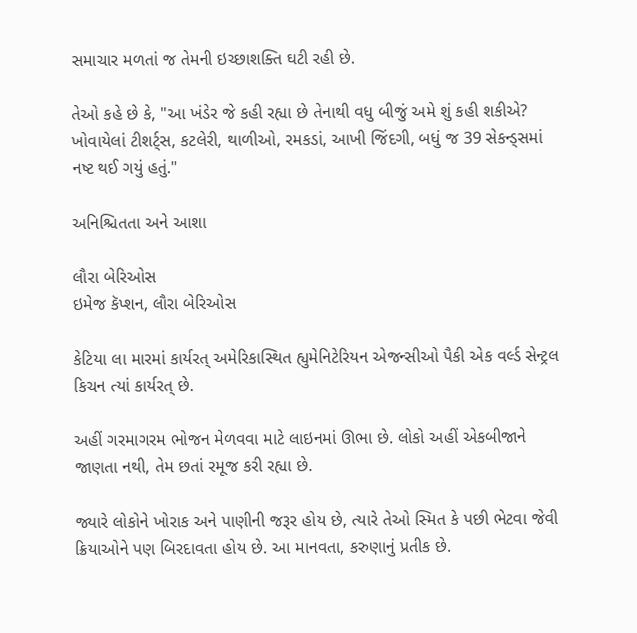સમાચાર મળતાં જ તેમની ઇચ્છાશક્તિ ઘટી રહી છે.

તેઓ કહે છે કે, "આ ખંડેર જે કહી રહ્યા છે તેનાથી વધુ બીજું અમે શું કહી શકીએ? ખોવાયેલાં ટીશર્ટ્સ, કટલેરી, થાળીઓ, રમકડાં, આખી જિંદગી, બધું જ 39 સેકન્ડ્સમાં નષ્ટ થઈ ગયું હતું."

અનિશ્ચિતતા અને આશા

લૌરા બેરિઓસ
ઇમેજ કૅપ્શન, લૌરા બેરિઓસ

કેટિયા લા મારમાં કાર્યરત્ અમેરિકાસ્થિત હ્યુમેનિટેરિયન એજન્સીઓ પૈકી એક વર્લ્ડ સેન્ટ્રલ કિચન ત્યાં કાર્યરત્ છે.

અહીં ગરમાગરમ ભોજન મેળવવા માટે લાઇનમાં ઊભા છે. લોકો અહીં એકબીજાને જાણતા નથી, તેમ છતાં રમૂજ કરી રહ્યા છે.

જ્યારે લોકોને ખોરાક અને પાણીની જરૂર હોય છે, ત્યારે તેઓ સ્મિત કે પછી ભેટવા જેવી ક્રિયાઓને પણ બિરદાવતા હોય છે. આ માનવતા, કરુણાનું પ્રતીક છે.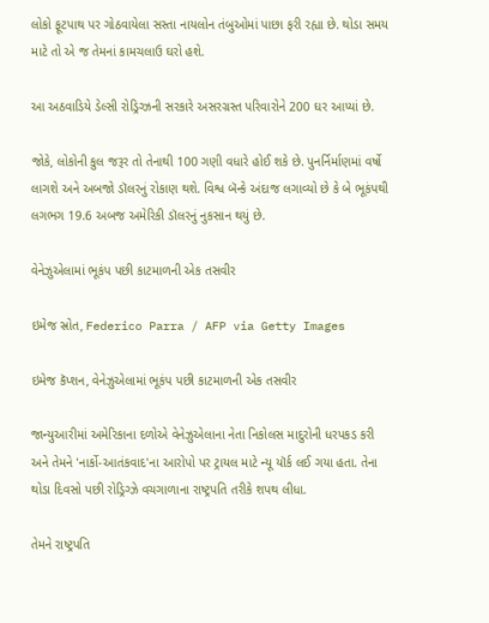લોકો ફૂટપાથ પર ગોઠવાયેલા સસ્તા નાયલોન તંબુઓમાં પાછા ફરી રહ્યા છે. થોડા સમય માટે તો એ જ તેમનાં કામચલાઉ ઘરો હશે.

આ અઠવાડિયે ડેલ્સી રોડ્રિગ્ઝની સરકારે અસરગ્રસ્ત પરિવારોને 200 ઘર આપ્યાં છે.

જોકે, લોકોની કુલ જરૂર તો તેનાથી 100 ગણી વધારે હોઈ શકે છે. પુનર્નિર્માણમાં વર્ષો લાગશે અને અબજો ડૉલરનું રોકાણ થશે. વિશ્વ બૅન્કે અંદાજ લગાવ્યો છે કે બે ભૂકંપથી લગભગ 19.6 અબજ અમેરિકી ડૉલરનું નુકસાન થયું છે.

વેનેઝુએલામાં ભૂકંપ પછી કાટમાળની એક તસવીર

ઇમેજ સ્રોત, Federico Parra / AFP via Getty Images

ઇમેજ કૅપ્શન, વેનેઝુએલામાં ભૂકંપ પછી કાટમાળની એક તસવીર

જાન્યુઆરીમાં અમેરિકાના દળોએ વેનેઝુએલાના નેતા નિકોલસ માદુરોની ધરપકડ કરી અને તેમને 'નાર્કો-આતંકવાદ'ના આરોપો પર ટ્રાયલ માટે ન્યૂ યૉર્ક લઈ ગયા હતા. તેના થોડા દિવસો પછી રોડ્રિગ્ઝે વચગાળાના રાષ્ટ્રપતિ તરીકે શપથ લીધા.

તેમને રાષ્ટ્રપતિ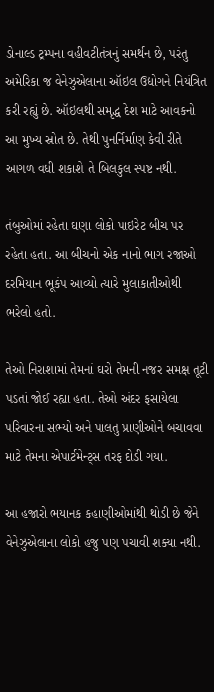ડોનાલ્ડ ટ્રમ્પના વહીવટીતંત્રનું સમર્થન છે, પરંતુ અમેરિકા જ વેનેઝુએલાના ઑઇલ ઉદ્યોગને નિયંત્રિત કરી રહ્યું છે. ઑઇલથી સમૃદ્ધ દેશ માટે આવકનો આ મુખ્ય સ્રોત છે. તેથી પુનર્નિર્માણ કેવી રીતે આગળ વધી શકાશે તે બિલકુલ સ્પષ્ટ નથી.

તંબુઓમાં રહેતા ઘણા લોકો પાઇરેટ બીચ પર રહેતા હતા. આ બીચનો એક નાનો ભાગ રજાઓ દરમિયાન ભૂકંપ આવ્યો ત્યારે મુલાકાતીઓથી ભરેલો હતો.

તેઓ નિરાશામાં તેમનાં ઘરો તેમની નજર સમક્ષ તૂટી પડતાં જોઈ રહ્યા હતા. તેઓ અંદર ફસાયેલા પરિવારના સભ્યો અને પાલતુ પ્રાણીઓને બચાવવા માટે તેમના એપાર્ટમેન્ટ્સ તરફ દોડી ગયા.

આ હજારો ભયાનક કહાણીઓમાંથી થોડી છે જેને વેનેઝુએલાના લોકો હજુ પણ પચાવી શક્યા નથી.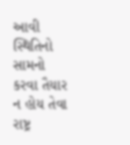આવી સ્થિતિનો સામનો કરવા તૈયાર ન હોય તેવા રાષ્ટ્ર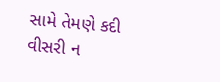સામે તેમણે કદી વીસરી ન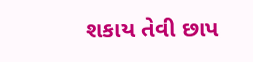શકાય તેવી છાપ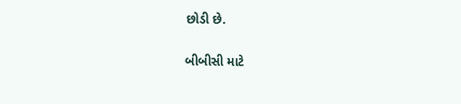છોડી છે.

બીબીસી માટે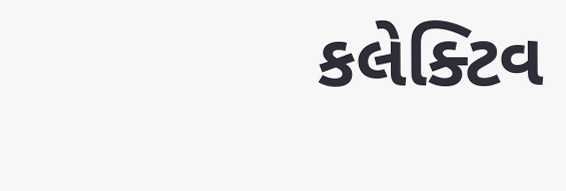કલેક્ટિવ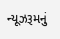ન્યૂઝરૂમનું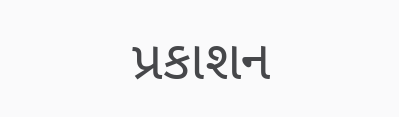પ્રકાશન